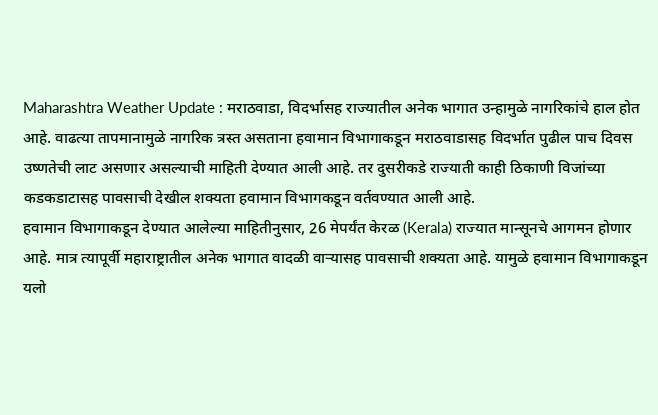Maharashtra Weather Update : मराठवाडा, विदर्भासह राज्यातील अनेक भागात उन्हामुळे नागरिकांचे हाल होत आहे. वाढत्या तापमानामुळे नागरिक त्रस्त असताना हवामान विभागाकडून मराठवाडासह विदर्भात पुढील पाच दिवस उष्णतेची लाट असणार असल्याची माहिती देण्यात आली आहे. तर दुसरीकडे राज्याती काही ठिकाणी विजांच्या कडकडाटासह पावसाची देखील शक्यता हवामान विभागकडून वर्तवण्यात आली आहे.
हवामान विभागाकडून देण्यात आलेल्या माहितीनुसार, 26 मेपर्यंत केरळ (Kerala) राज्यात मान्सूनचे आगमन होणार आहे. मात्र त्यापूर्वी महाराष्ट्रातील अनेक भागात वादळी वाऱ्यासह पावसाची शक्यता आहे. यामुळे हवामान विभागाकडून यलो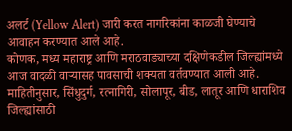अलर्ट (Yellow Alert) जारी करत नागरिकांना काळजी घेण्याचे आवाहन करण्यात आले आहे.
कोणक, मध्य महाराष्ट्र आणि मराठवाड्याच्या दक्षिणेकडील जिल्ह्यांमध्ये आज वादळी वाऱ्यासह पावसाची शक्यता वर्तवण्यात आली आहे. माहितीनुसार, सिंधुदुर्ग, रत्नागिरी, सोलापूर, बीड, लातूर आणि धाराशिव जिल्ह्यांसाठी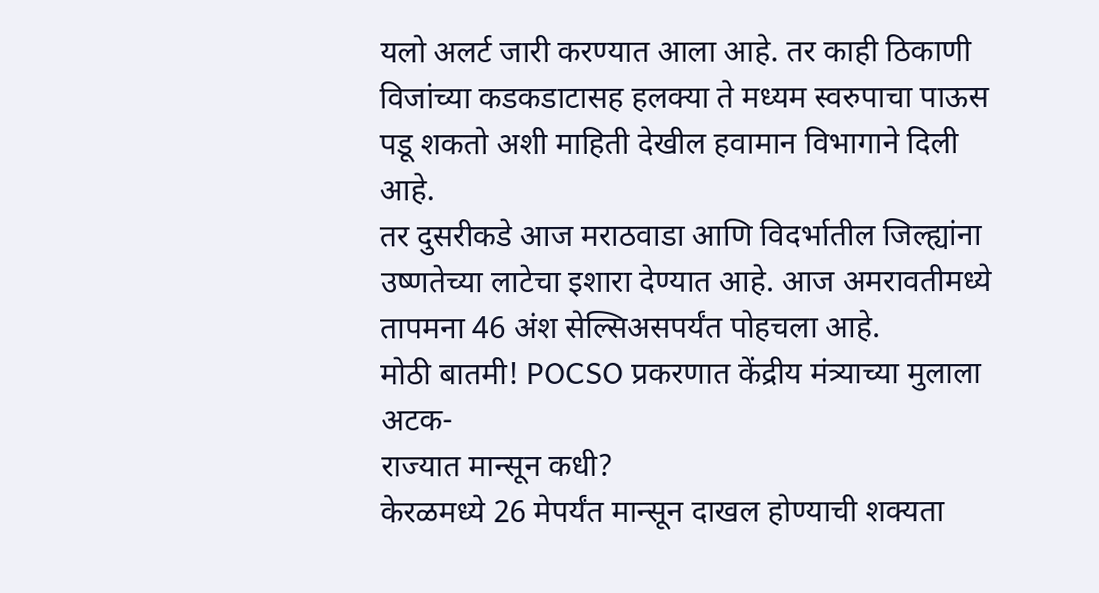यलो अलर्ट जारी करण्यात आला आहे. तर काही ठिकाणी विजांच्या कडकडाटासह हलक्या ते मध्यम स्वरुपाचा पाऊस पडू शकतो अशी माहिती देखील हवामान विभागाने दिली आहे.
तर दुसरीकडे आज मराठवाडा आणि विदर्भातील जिल्ह्यांना उष्णतेच्या लाटेचा इशारा देण्यात आहे. आज अमरावतीमध्ये तापमना 46 अंश सेल्सिअसपर्यंत पोहचला आहे.
मोठी बातमी! POCSO प्रकरणात केंद्रीय मंत्र्याच्या मुलाला अटक-
राज्यात मान्सून कधी?
केरळमध्ये 26 मेपर्यंत मान्सून दाखल होण्याची शक्यता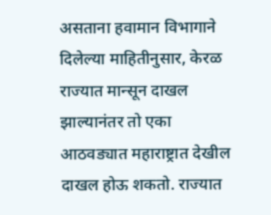असताना हवामान विभागाने दिलेल्या माहितीनुसार, केरळ राज्यात मान्सून दाखल झाल्यानंतर तो एका आठवड्यात महाराष्ट्रात देखील दाखल होऊ शकतो. राज्यात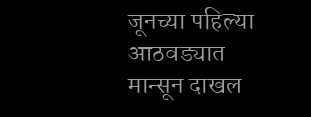जूनच्या पहिल्या आठवड्यात मान्सून दाखल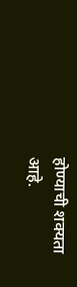होण्याची शक्यता आहे.